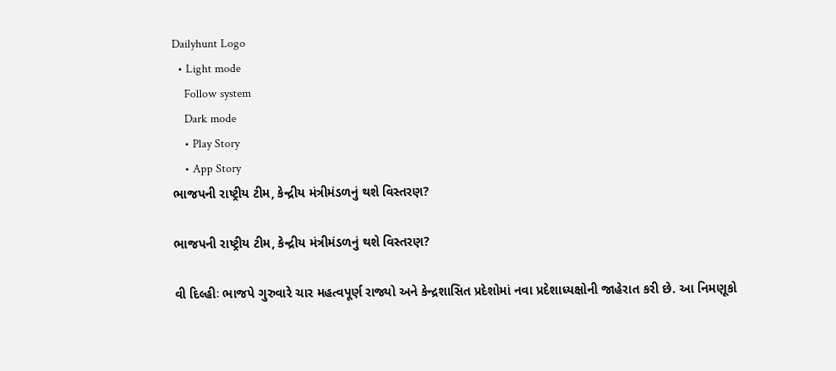Dailyhunt Logo
  • Light mode
    Follow system
    Dark mode
    • Play Story
    • App Story
ભાજપની રાષ્ટ્રીય ટીમ, કેન્દ્રીય મંત્રીમંડળનું થશે વિસ્તરણ?

ભાજપની રાષ્ટ્રીય ટીમ, કેન્દ્રીય મંત્રીમંડળનું થશે વિસ્તરણ?

વી દિલ્હીઃ ભાજપે ગુરુવારે ચાર મહત્વપૂર્ણ રાજ્યો અને કેન્દ્રશાસિત પ્રદેશોમાં નવા પ્રદેશાધ્યક્ષોની જાહેરાત કરી છે. આ નિમણૂકો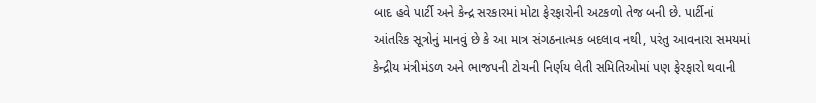બાદ હવે પાર્ટી અને કેન્દ્ર સરકારમાં મોટા ફેરફારોની અટકળો તેજ બની છે. પાર્ટીનાં આંતરિક સૂત્રોનું માનવું છે કે આ માત્ર સંગઠનાત્મક બદલાવ નથી, પરંતુ આવનારા સમયમાં કેન્દ્રીય મંત્રીમંડળ અને ભાજપની ટોચની નિર્ણય લેતી સમિતિઓમાં પણ ફેરફારો થવાની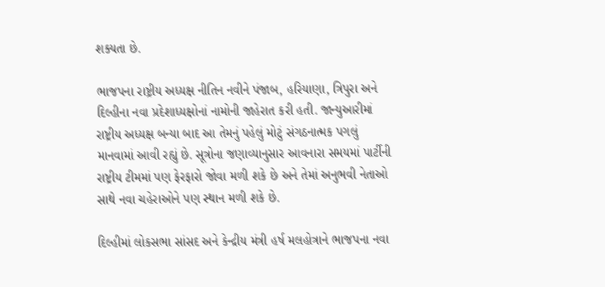શક્યતા છે.

ભાજપના રાષ્ટ્રીય અધ્યક્ષ નીતિન નવીને પંજાબ, હરિયાણા, ત્રિપુરા અને દિલ્હીના નવા પ્રદેશાધ્યક્ષોનાં નામોની જાહેરાત કરી હતી. જાન્યુઆરીમાં રાષ્ટ્રીય અધ્યક્ષ બન્યા બાદ આ તેમનું પહેલું મોટું સંગઠનાત્મક પગલું માનવામાં આવી રહ્યું છે. સૂત્રોના જણાવ્યાનુસાર આવનારા સમયમાં પાર્ટીની રાષ્ટ્રીય ટીમમાં પણ ફેરફારો જોવા મળી શકે છે અને તેમાં અનુભવી નેતાઓ સાથે નવા ચહેરાઓને પણ સ્થાન મળી શકે છે.

દિલ્હીમાં લોકસભા સાંસદ અને કેન્દ્રીય મંત્રી હર્ષ મલહોત્રાને ભાજપના નવા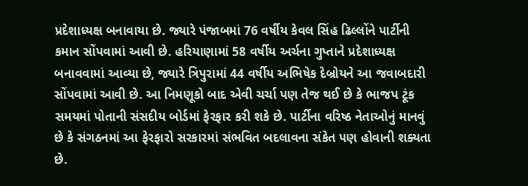પ્રદેશાધ્યક્ષ બનાવાયા છે. જ્યારે પંજાબમાં 76 વર્ષીય કેવલ સિંહ ઢિલ્લોંને પાર્ટીની કમાન સોંપવામાં આવી છે. હરિયાણામાં 58 વર્ષીય અર્ચના ગુપ્તાને પ્રદેશાધ્યક્ષ બનાવવામાં આવ્યા છે, જ્યારે ત્રિપુરામાં 44 વર્ષીય અભિષેક દેબ્રોયને આ જવાબદારી સોંપવામાં આવી છે. આ નિમણૂકો બાદ એવી ચર્ચા પણ તેજ થઈ છે કે ભાજપ ટૂંક સમયમાં પોતાની સંસદીય બોર્ડમાં ફેરફાર કરી શકે છે. પાર્ટીના વરિષ્ઠ નેતાઓનું માનવું છે કે સંગઠનમાં આ ફેરફારો સરકારમાં સંભવિત બદલાવના સંકેત પણ હોવાની શક્યતા છે.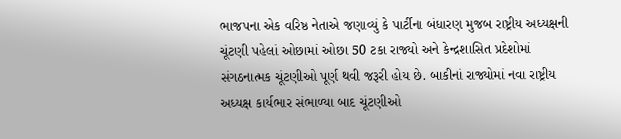ભાજપના એક વરિષ્ઠ નેતાએ જણાવ્યું કે પાર્ટીના બંધારણ મુજબ રાષ્ટ્રીય અધ્યક્ષની ચૂંટણી પહેલાં ઓછામાં ઓછા 50 ટકા રાજ્યો અને કેન્દ્રશાસિત પ્રદેશોમાં સંગઠનાત્મક ચૂંટણીઓ પૂર્ણ થવી જરૂરી હોય છે. બાકીનાં રાજ્યોમાં નવા રાષ્ટ્રીય અધ્યક્ષ કાર્યભાર સંભાળ્યા બાદ ચૂંટણીઓ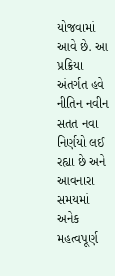યોજવામાં આવે છે. આ પ્રક્રિયા અંતર્ગત હવે નીતિન નવીન સતત નવા નિર્ણયો લઈ રહ્યા છે અને આવનારા સમયમાં અનેક મહત્વપૂર્ણ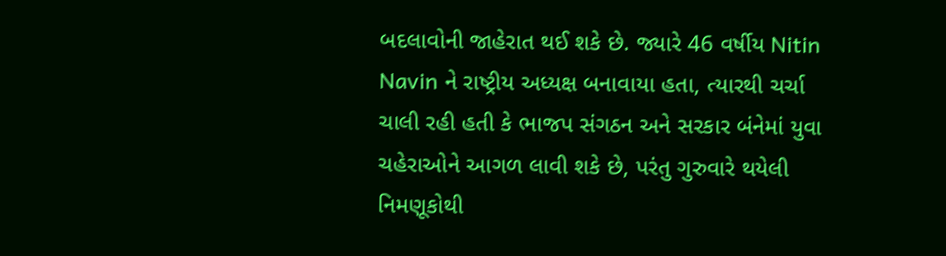બદલાવોની જાહેરાત થઈ શકે છે. જ્યારે 46 વર્ષીય Nitin Navin ને રાષ્ટ્રીય અધ્યક્ષ બનાવાયા હતા, ત્યારથી ચર્ચા ચાલી રહી હતી કે ભાજપ સંગઠન અને સરકાર બંનેમાં યુવા ચહેરાઓને આગળ લાવી શકે છે, પરંતુ ગુરુવારે થયેલી નિમણૂકોથી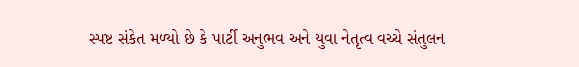સ્પષ્ટ સંકેત મળ્યો છે કે પાર્ટી અનુભવ અને યુવા નેતૃત્વ વચ્ચે સંતુલન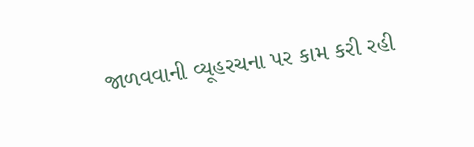જાળવવાની વ્યૂહરચના પર કામ કરી રહી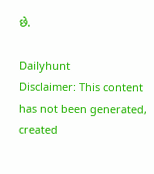છે.

Dailyhunt
Disclaimer: This content has not been generated, created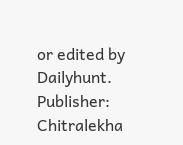or edited by Dailyhunt. Publisher: Chitralekha